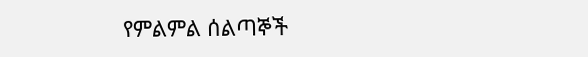የምልምል ሰልጣኞች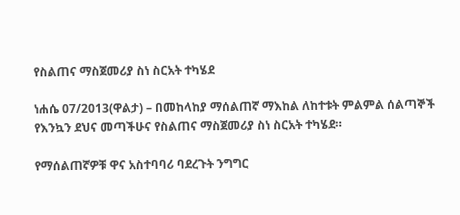የስልጠና ማስጀመሪያ ስነ ስርአት ተካሄደ

ነሐሴ 07/2013(ዋልታ) – በመከላከያ ማሰልጠኛ ማእከል ለከተቱት ምልምል ሰልጣኞች የእንኳን ደህና መጣችሁና የስልጠና ማስጀመሪያ ስነ ስርአት ተካሄደ።

የማሰልጠኛዎቹ ዋና አስተባባሪ ባደረጉት ንግግር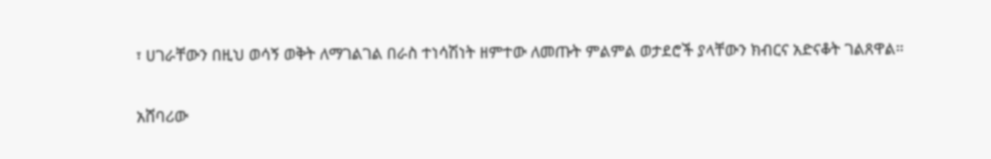፣ ሀገራቸውን በዚህ ወሳኝ ወቅት ለማገልገል በራስ ተነሳሽነት ዘምተው ለመጡት ምልምል ወታደሮች ያላቸውን ክብርና አድናቆት ገልጸዋል።

አሸባሪው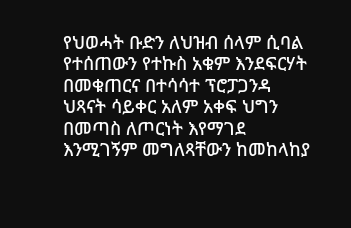የህወሓት ቡድን ለህዝብ ሰላም ሲባል የተሰጠውን የተኩስ አቁም እንደፍርሃት በመቁጠርና በተሳሳተ ፕሮፓጋንዳ ህጻናት ሳይቀር አለም አቀፍ ህግን በመጣስ ለጦርነት እየማገደ እንሚገኝም መግለጻቸውን ከመከላከያ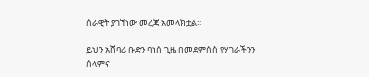ሰራዊት ያገኘነው መረጃ አመላክቷል፡፡

ይህን አሸባሪ ቡድን ባነሰ ጊዜ በመደምሰስ የሃገራችንን ሰላምና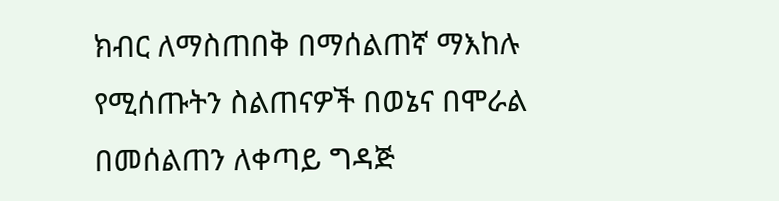ክብር ለማስጠበቅ በማሰልጠኛ ማእከሉ የሚሰጡትን ስልጠናዎች በወኔና በሞራል በመሰልጠን ለቀጣይ ግዳጅ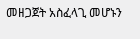መዘጋጀት አስፈላጊ መሆኑን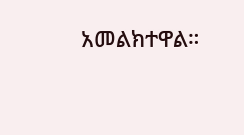አመልክተዋል።